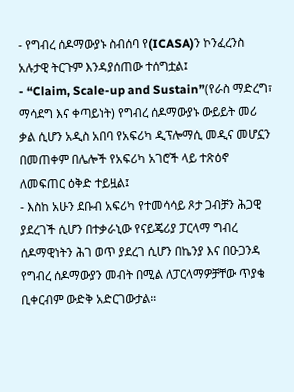- የግብረ ሰዶማውያኑ ስብሰባ የ(ICASA)ን ኮንፈረንስ አሉታዊ ትርጉም እንዳያሰጠው ተሰግቷል፤
- “Claim, Scale-up and Sustain”(የራስ ማድረግ፣ ማሳደግ እና ቀጣይነት) የግብረ ሰዶማውያኑ ውይይት መሪ ቃል ሲሆን አዲስ አበባ የአፍሪካ ዲፕሎማሲ መዲና መሆኗን በመጠቀም በሌሎች የአፍሪካ አገሮች ላይ ተጽዕኖ ለመፍጠር ዕቅድ ተይዟል፤
- እስከ አሁን ደቡብ አፍሪካ የተመሳሳይ ጾታ ጋብቻን ሕጋዊ ያደረገች ሲሆን በተቃራኒው የናይጄሪያ ፓርላማ ግብረ ሰዶማዊነትን ሕገ ወጥ ያደረገ ሲሆን በኬንያ እና በዑጋንዳ የግብረ ሰዶማውያን መብት በሚል ለፓርላማዎቻቸው ጥያቄ ቢቀርብም ውድቅ አድርገውታል።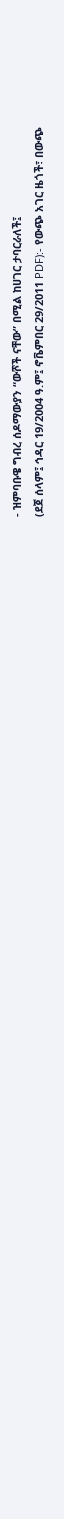- ዝምባቡዌ ግብረ ሰዶማውያን “ውሾች ናቸው” በሚል ከሀገር ታባርራለች፤
(ደጀ ሰላም፤ ኅዳር 19/2004 ዓ.ም፤ ኖቬምበር 29/2011 PDF):- የውጭ አገር ዜጎች፣ በውጭ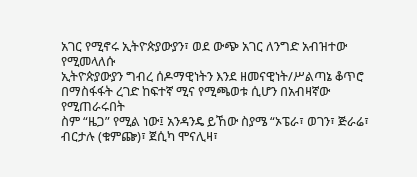አገር የሚኖሩ ኢትዮጵያውያን፣ ወደ ውጭ አገር ለንግድ አብዝተው የሚመላለሱ
ኢትዮጵያውያን ግብረ ሰዶማዊነትን እንደ ዘመናዊነት/ሥልጣኔ ቆጥሮ በማስፋፋት ረገድ ከፍተኛ ሚና የሚጫወቱ ሲሆን በአብዛኛው የሚጠራሩበት
ስም “ዜጋ” የሚል ነው፤ አንዳንዴ ይኸው ስያሜ “ኦፔራ፣ ወገን፣ ጅራሬ፣ ብርታሉ (ቁምጬ)፣ ጀሲካ ሞናሊዛ፣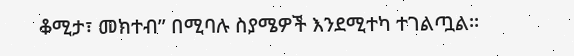ቆሚታ፣ መክተብ” በሚባሉ ስያሜዎች እንደሚተካ ተገልጧል፡፡